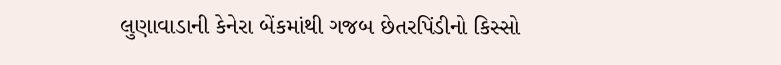લુણાવાડાની કેનેરા બેંકમાંથી ગજબ છેતરપિંડીનો કિસ્સો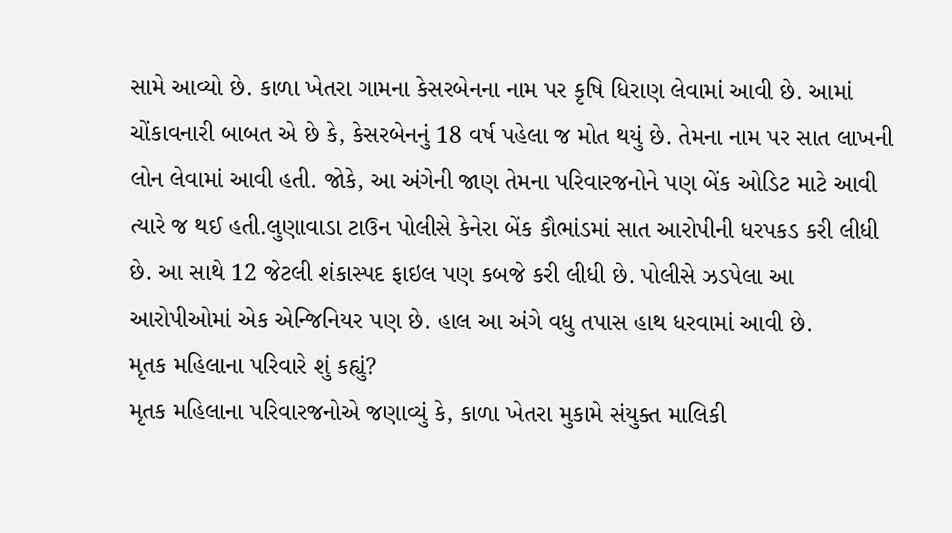સામે આવ્યો છે. કાળા ખેતરા ગામના કેસરબેનના નામ પર કૃષિ ધિરાણ લેવામાં આવી છે. આમાં ચોંકાવનારી બાબત એ છે કે, કેસરબેનનું 18 વર્ષ પહેલા જ મોત થયું છે. તેમના નામ પર સાત લાખની લોન લેવામાં આવી હતી. જોકે, આ અંગેની જાણ તેમના પરિવારજનોને પણ બેંક ઓડિટ માટે આવી ત્યારે જ થઈ હતી.લુણાવાડા ટાઉન પોલીસે કેનેરા બેંક કૌભાંડમાં સાત આરોપીની ધરપકડ કરી લીધી છે. આ સાથે 12 જેટલી શંકાસ્પદ ફાઇલ પણ કબજે કરી લીધી છે. પોલીસે ઝડપેલા આ આરોપીઓમાં એક એન્જિનિયર પણ છે. હાલ આ અંગે વધુ તપાસ હાથ ધરવામાં આવી છે.
મૃતક મહિલાના પરિવારે શું કહ્યું?
મૃતક મહિલાના પરિવારજનોએ જણાવ્યું કે, કાળા ખેતરા મુકામે સંયુક્ત માલિકી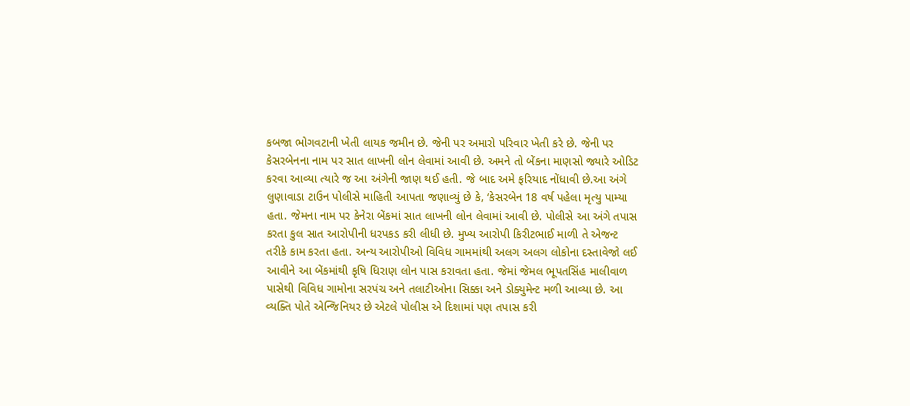કબજા ભોગવટાની ખેતી લાયક જમીન છે. જેની પર અમારો પરિવાર ખેતી કરે છે. જેની પર કેસરબેનના નામ પર સાત લાખની લોન લેવામાં આવી છે. અમને તો બેંકના માણસો જ્યારે ઓડિટ કરવા આવ્યા ત્યારે જ આ અંગેની જાણ થઈ હતી. જે બાદ અમે ફરિયાદ નોંધાવી છે.આ અંગે લુણાવાડા ટાઉન પોલીસે માહિતી આપતા જણાવ્યું છે કે, ‘કેસરબેન 18 વર્ષ પહેલા મૃત્યુ પામ્યા હતા. જેમના નામ પર કેનેરા બેંકમાં સાત લાખની લોન લેવામાં આવી છે. પોલીસે આ અંગે તપાસ કરતા કુલ સાત આરોપીની ધરપકડ કરી લીધી છે. મુખ્ય આરોપી કિરીટભાઈ માળી તે એજન્ટ તરીકે કામ કરતા હતા. અન્ય આરોપીઓ વિવિધ ગામમાંથી અલગ અલગ લોકોના દસ્તાવેજો લઈ આવીને આ બેંકમાંથી કૃષિ ધિરાણ લોન પાસ કરાવતા હતા. જેમાં જેમલ ભૂપતસિંહ માલીવાળ પાસેથી વિવિધ ગામોના સરપંચ અને તલાટીઓના સિક્કા અને ડોક્યુમેન્ટ મળી આવ્યા છે. આ વ્યક્તિ પોતે એન્જિનિયર છે એટલે પોલીસ એ દિશામાં પણ તપાસ કરી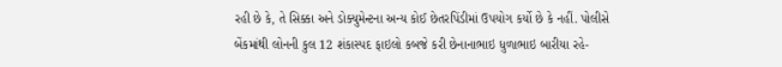રહી છે કે, તે સિક્કા અને ડોક્યુમેન્ટના અન્ય કોઈ છેતરપિંડીમાં ઉપયોગ કર્યો છે કે નહીં. પોલીસે બેંકમાંથી લોનની કુલ 12 શંકાસ્પદ ફાઇલો કબજે કરી છેનાનાભાઇ ધુળાભાઇ બારીયા રહે-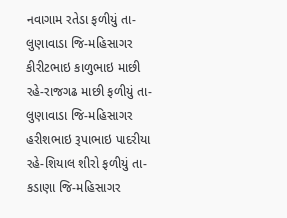નવાગામ રતેડા ફળીયું તા-લુણાવાડા જિ-મહિસાગર
કીરીટભાઇ કાળુભાઇ માછી રહે-રાજગઢ માછી ફળીયું તા-લુણાવાડા જિ-મહિસાગર
હરીશભાઇ રૂપાભાઇ પાદરીયા રહે-શિયાલ શીરો ફળીયું તા-કડાણા જિ-મહિસાગર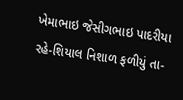ખેમાભાઇ જેસીગભાઇ પાદરીયા રહે-શિયાલ નિશાળ ફળીયું તા-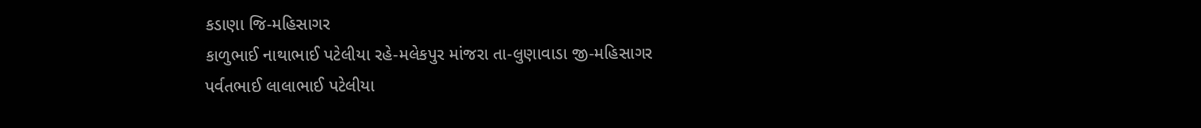કડાણા જિ-મહિસાગર
કાળુભાઈ નાથાભાઈ પટેલીયા રહે-મલેકપુર માંજરા તા-લુણાવાડા જી-મહિસાગર
પર્વતભાઈ લાલાભાઈ પટેલીયા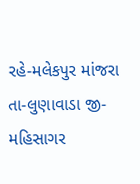રહે-મલેકપુર માંજરા તા-લુણાવાડા જી-મહિસાગર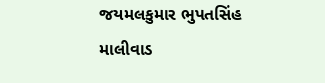જયમલકુમાર ભુપતસિંહ માલીવાડ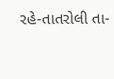રહે-તાતરોલી તા-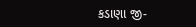કડાણા જી-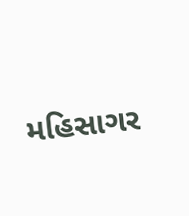મહિસાગર